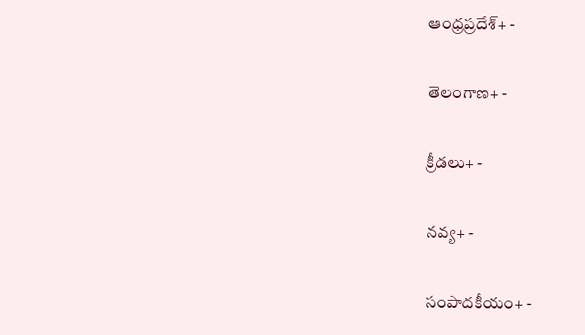ఆంధ్రప్రదేశ్+ -

తెలంగాణ+ -

క్రీడలు+ -

నవ్య+ -

సంపాదకీయం+ -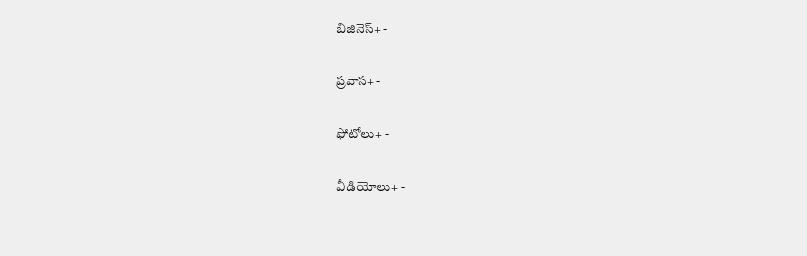బిజినెస్+ -

ప్రవాస+ -

ఫోటోలు+ -

వీడియోలు+ -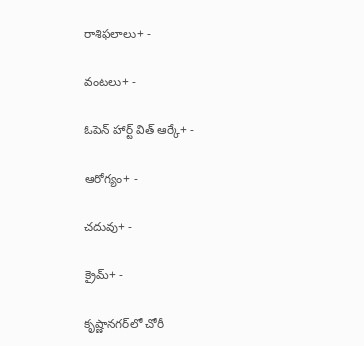రాశిఫలాలు+ -

వంటలు+ -

ఓపెన్ హార్ట్ విత్ ఆర్కే+ -

ఆరోగ్యం+ -

చదువు+ -

క్రైమ్+ -

కృష్ణానగర్‌లో చోరీ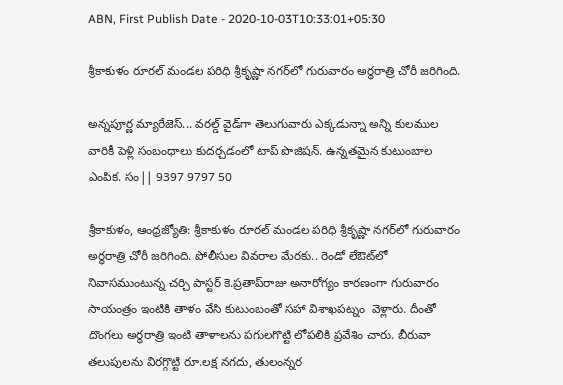ABN, First Publish Date - 2020-10-03T10:33:01+05:30

శ్రీకాకుళం రూరల్‌ మండల పరిధి శ్రీకృష్ణా నగర్‌లో గురువారం అర్ధరాత్రి చోరీ జరిగింది.

అన్నపూర్ణ మ్యారేజెస్... వరల్డ్ వైడ్‌గా తెలుగువారు ఎక్కడున్నా అన్ని కులముల వారికీ పెళ్లి సంబంధాలు కుదర్చడంలో టాప్ పొజిషన్. ఉన్నతమైన కుటుంబాల ఎంపిక. సం|| 9397 9797 50

శ్రీకాకుళం, ఆంధ్రజ్యోతి: శ్రీకాకుళం రూరల్‌ మండల పరిధి శ్రీకృష్ణా నగర్‌లో గురువారం అర్ధరాత్రి చోరీ జరిగింది. పోలీసుల వివరాల మేరకు.. రెండో లేఔట్‌లో నివాసముంటున్న చర్చి పాస్టర్‌ కె.ప్రతాప్‌రాజు అనారోగ్యం కారణంగా గురువారం సాయంత్రం ఇంటికి తాళం వేసి కుటుంబంతో సహా విశాఖపట్నం  వెళ్లారు. దీంతో దొంగలు అర్ధరాత్రి ఇంటి తాళాలను పగులగొట్టి లోపలికి ప్రవేశిం చారు. బీరువా తలుపులను విరగ్గొట్టి రూ.లక్ష నగదు, తులంన్నర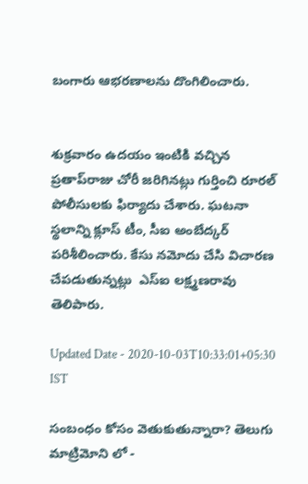బంగారు ఆభరణాలను దొంగిలించారు.


శుక్రవారం ఉదయం ఇంటికి వచ్చిన ప్రతాప్‌రాజు చోరీ జరిగినట్లు గుర్తించి రూరల్‌ పోలీసులకు ఫిర్యాదు చేశారు. ఘటనా స్థలాన్ని క్లూస్‌ టీం, సీఐ అంబేద్కర్‌ పరిశీలించారు. కేసు నమోదు చేసి విచారణ చేపడుతున్నట్లు  ఎస్‌ఐ లక్ష్మణరావు తెలిపారు.

Updated Date - 2020-10-03T10:33:01+05:30 IST

సంబంధం కోసం వెతుకుతున్నారా? తెలుగు మాట్రిమోని లో -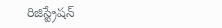రిజిస్ట్రేషన్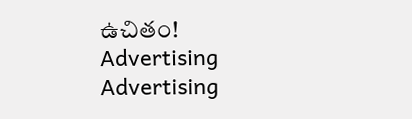ఉచితం!
Advertising
Advertising